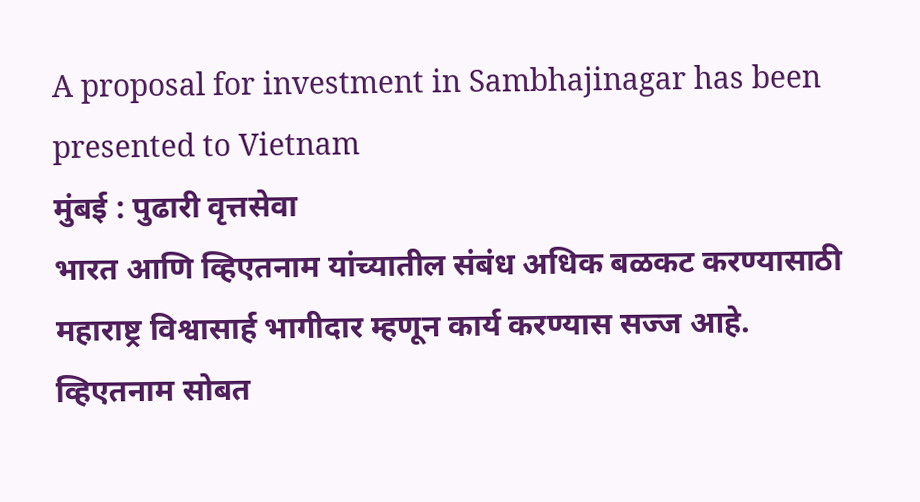A proposal for investment in Sambhajinagar has been presented to Vietnam
मुंबई : पुढारी वृत्तसेवा
भारत आणि व्हिएतनाम यांच्यातील संबंध अधिक बळकट करण्यासाठी महाराष्ट्र विश्वासार्ह भागीदार म्हणून कार्य करण्यास सज्ज आहे. व्हिएतनाम सोबत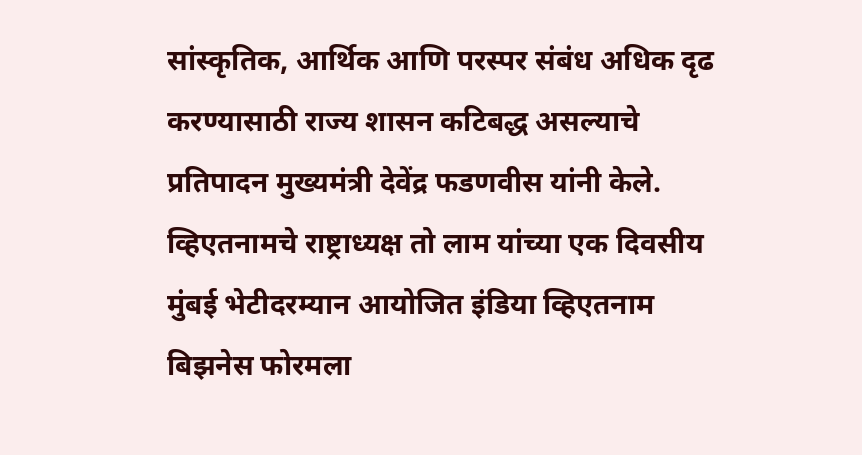सांस्कृतिक, आर्थिक आणि परस्पर संबंध अधिक दृढ करण्यासाठी राज्य शासन कटिबद्ध असल्याचे प्रतिपादन मुख्यमंत्री देवेंद्र फडणवीस यांनी केले.
व्हिएतनामचे राष्ट्राध्यक्ष तो लाम यांच्या एक दिवसीय मुंबई भेटीदरम्यान आयोजित इंडिया व्हिएतनाम बिझनेस फोरमला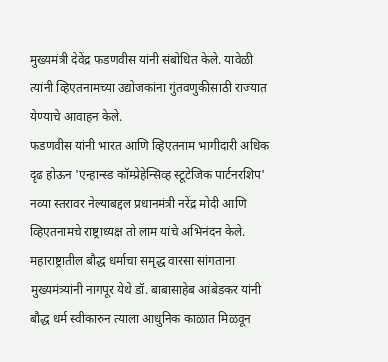मुख्यमंत्री देवेंद्र फडणवीस यांनी संबोधित केले. यावेळी त्यांनी व्हिएतनामच्या उद्योजकांना गुंतवणुकीसाठी राज्यात येण्याचे आवाहन केले.
फडणवीस यांनी भारत आणि व्हिएतनाम भागीदारी अधिक दृढ होऊन 'एन्हान्स्ड कॉम्प्रेहेन्सिव्ह स्टूटेजिक पार्टनरशिप' नव्या स्तरावर नेल्याबद्दल प्रधानमंत्री नरेंद्र मोदी आणि व्हिएतनामचे राष्ट्राध्यक्ष तो लाम यांचे अभिनंदन केले. महाराष्ट्रातील बौद्ध धर्माचा समृद्ध वारसा सांगताना मुख्यमंत्र्यांनी नागपूर येथे डॉ. बाबासाहेब आंबेडकर यांनी बौद्ध धर्म स्वीकारुन त्याला आधुनिक काळात मिळवून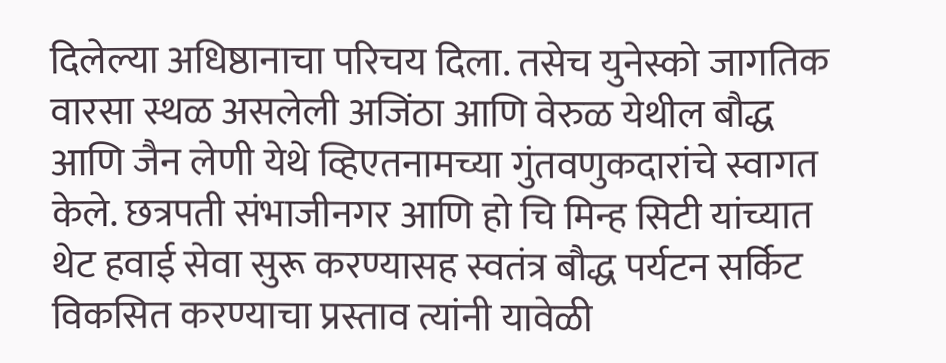दिलेल्या अधिष्ठानाचा परिचय दिला. तसेच युनेस्को जागतिक वारसा स्थळ असलेली अजिंठा आणि वेरुळ येथील बौद्ध आणि जैन लेणी येथे व्हिएतनामच्या गुंतवणुकदारांचे स्वागत केले. छत्रपती संभाजीनगर आणि हो चि मिन्ह सिटी यांच्यात थेट हवाई सेवा सुरू करण्यासह स्वतंत्र बौद्ध पर्यटन सर्किट विकसित करण्याचा प्रस्ताव त्यांनी यावेळी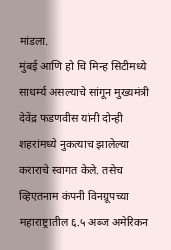मांडला.
मुंबई आणि हो चि मिन्ह सिटीमध्ये साधर्म्य असल्याचे सांगून मुख्यमंत्री देवेंद्र फडणवीस यांनी दोन्ही शहरांमध्ये नुकत्याच झालेल्या कराराचे स्वागत केले. तसेच व्हिएतनाम कंपनी विनग्रूपच्या महाराष्ट्रातील ६.५ अब्ज अमेरिकन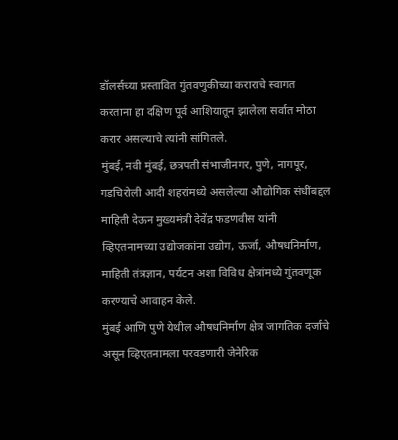डॉलर्सच्या प्रस्तावित गुंतवणुकीच्या कराराचे स्वागत करताना हा दक्षिण पूर्व आशियातून झालेला सर्वात मोठा करार असल्याचे त्यांनी सांगितले.
मुंबई, नवी मुंबई, छत्रपती संभाजीनगर, पुणे, नागपूर, गडचिरोली आदी शहरांमध्ये असलेल्या औद्योगिक संधींबद्दल माहिती देऊन मुख्यमंत्री देवेंद्र फडणवीस यांनी व्हिएतनामच्या उद्योजकांना उद्योग, ऊर्जा, औषधनिर्माण, माहिती तंत्रज्ञान, पर्यटन अशा विविध क्षेत्रांमध्ये गुंतवणूक करण्याचे आवाहन केले.
मुंबई आणि पुणे येथील औषधनिर्माण क्षेत्र जागतिक दर्जाचे असून व्हिएतनामला परवडणारी जेनेरिक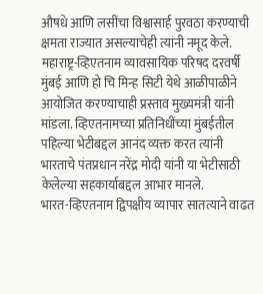औषधे आणि लसींचा विश्वासार्ह पुरवठा करण्याची क्षमता राज्यात असल्याचेही त्यांनी नमूद केले. महाराष्ट्र-व्हिएतनाम व्यावसायिक परिषद दरवर्षी मुंबई आणि हो चि मिन्ह सिटी येथे आळीपाळीने आयोजित करण्याचाही प्रस्ताव मुख्यमंत्री यांनी मांडला. व्हिएतनामच्या प्रतिनिधींच्या मुंबईतील पहिल्या भेटीबद्दल आनंद व्यक्त करत त्यांनी भारताचे पंतप्रधान नरेंद्र मोदी यांनी या भेटीसाठी केलेल्या सहकार्याबद्दल आभार मानले.
भारत-व्हिएतनाम द्विपक्षीय व्यापार सातत्याने वाढत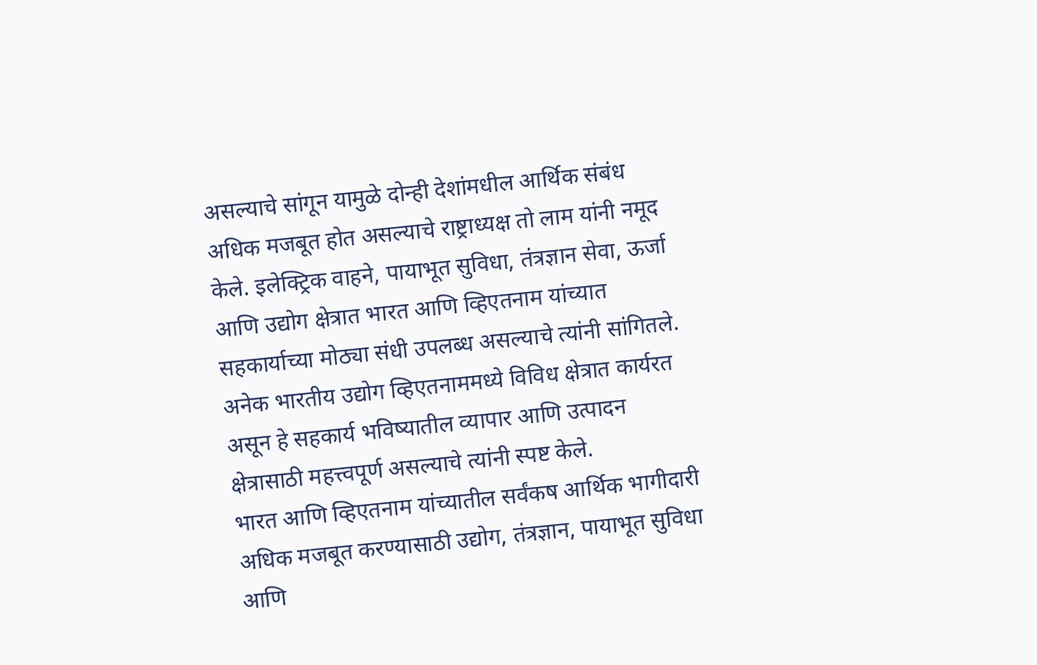असल्याचे सांगून यामुळे दोन्ही देशांमधील आर्थिक संबंध अधिक मजबूत होत असल्याचे राष्ट्राध्यक्ष तो लाम यांनी नमूद केले. इलेक्ट्रिक वाहने, पायाभूत सुविधा, तंत्रज्ञान सेवा, ऊर्जा आणि उद्योग क्षेत्रात भारत आणि व्हिएतनाम यांच्यात सहकार्याच्या मोठ्या संधी उपलब्ध असल्याचे त्यांनी सांगितले. अनेक भारतीय उद्योग व्हिएतनाममध्ये विविध क्षेत्रात कार्यरत असून हे सहकार्य भविष्यातील व्यापार आणि उत्पादन क्षेत्रासाठी महत्त्वपूर्ण असल्याचे त्यांनी स्पष्ट केले.
भारत आणि व्हिएतनाम यांच्यातील सर्वंकष आर्थिक भागीदारी अधिक मजबूत करण्यासाठी उद्योग, तंत्रज्ञान, पायाभूत सुविधा आणि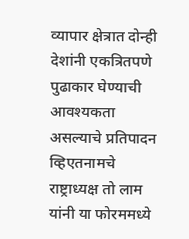व्यापार क्षेत्रात दोन्ही देशांनी एकत्रितपणे पुढाकार घेण्याची आवश्यकता असल्याचे प्रतिपादन व्हिएतनामचे राष्ट्राध्यक्ष तो लाम यांनी या फोरममध्ये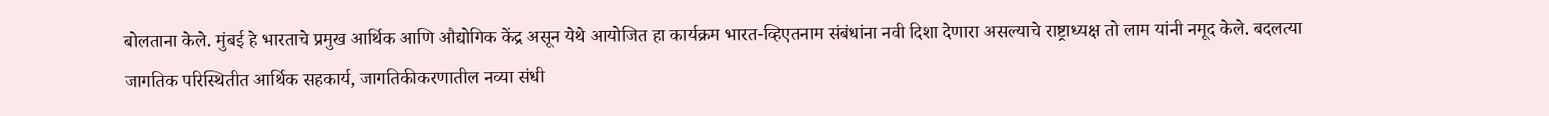बोलताना केले. मुंबई हे भारताचे प्रमुख आर्थिक आणि औद्योगिक केंद्र असून येथे आयोजित हा कार्यक्रम भारत-व्हिएतनाम संबंधांना नवी दिशा देणारा असल्याचे राष्ट्राध्यक्ष तो लाम यांनी नमूद केले. बदलत्या जागतिक परिस्थितीत आर्थिक सहकार्य, जागतिकीकरणातील नव्या संधी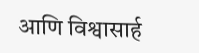आणि विश्वासार्ह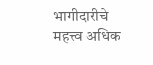भागीदारीचे महत्त्व अधिक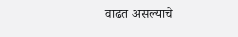वाढत असल्याचे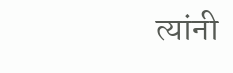त्यांनी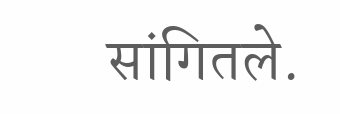सांगितले.